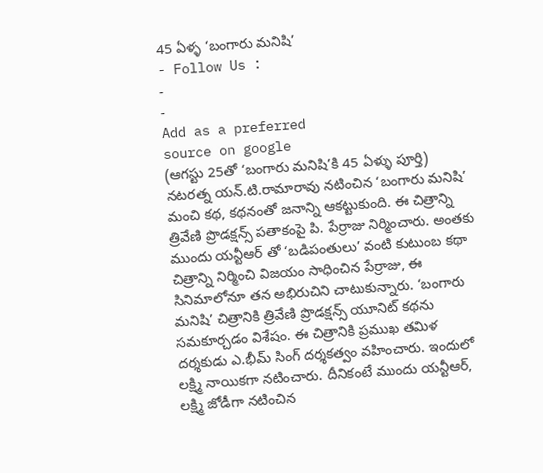45 ఏళ్ళ ‘బంగారు మనిషి’
- Follow Us :
-
-
Add as a preferred
source on google
(ఆగస్టు 25తో ‘బంగారు మనిషి’కి 45 ఏళ్ళు పూర్తి)
నటరత్న యన్.టి.రామారావు నటించిన ‘బంగారు మనిషి’ మంచి కథ, కథనంతో జనాన్ని ఆకట్టుకుంది. ఈ చిత్రాన్ని త్రివేణి ప్రొడక్షన్స్ పతాకంపై పి. పేర్రాజు నిర్మించారు. అంతకు ముందు యన్టీఆర్ తో ‘బడిపంతులు’ వంటి కుటుంబ కథా చిత్రాన్ని నిర్మించి విజయం సాధించిన పేర్రాజు, ఈ సినిమాలోనూ తన అభిరుచిని చాటుకున్నారు. ‘బంగారు మనిషి’ చిత్రానికి త్రివేణి ప్రొడక్షన్స్ యూనిట్ కథను సమకూర్చడం విశేషం. ఈ చిత్రానికి ప్రముఖ తమిళ దర్శకుడు ఎ.భీమ్ సింగ్ దర్శకత్వం వహించారు. ఇందులో లక్ష్మి నాయికగా నటించారు. దీనికంటే ముందు యన్టీఆర్, లక్ష్మి జోడీగా నటించిన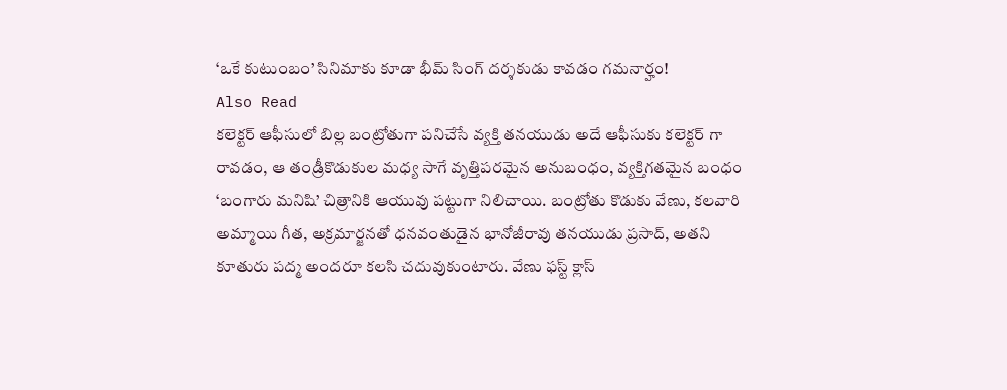‘ఒకే కుటుంబం’ సినిమాకు కూడా భీమ్ సింగ్ దర్శకుడు కావడం గమనార్హం!
Also Read
కలెక్టర్ ఆఫీసులో బిల్ల బంట్రోతుగా పనిచేసే వ్యక్తి తనయుడు అదే ఆఫీసుకు కలెక్టర్ గా రావడం, ఆ తండ్రీకొడుకుల మధ్య సాగే వృత్తిపరమైన అనుబంధం, వ్యక్తిగతమైన బంధం ‘బంగారు మనిషి’ చిత్రానికి ఆయువు పట్టుగా నిలిచాయి. బంట్రోతు కొడుకు వేణు, కలవారి అమ్మాయి గీత, అక్రమార్జనతో ధనవంతుడైన భానోజీరావు తనయుడు ప్రసాద్, అతని కూతురు పద్మ అందరూ కలసి చదువుకుంటారు. వేణు ఫస్ట్ క్లాస్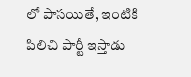లో పాసయితే, ఇంటికి పిలిచి పార్టీ ఇస్తాడు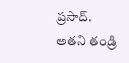ప్రసాద్. అతని తండ్రి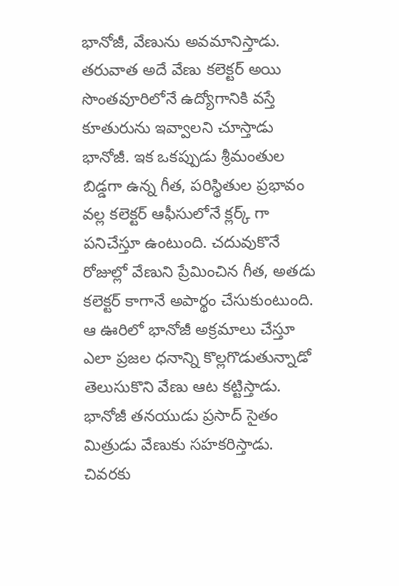భానోజీ, వేణును అవమానిస్తాడు. తరువాత అదే వేణు కలెక్టర్ అయి సొంతవూరిలోనే ఉద్యోగానికి వస్తే కూతురును ఇవ్వాలని చూస్తాడు భానోజీ. ఇక ఒకప్పుడు శ్రీమంతుల బిడ్డగా ఉన్న గీత, పరిస్థితుల ప్రభావం వల్ల కలెక్టర్ ఆఫీసులోనే క్లర్క్ గా పనిచేస్తూ ఉంటుంది. చదువుకొనే రోజుల్లో వేణుని ప్రేమించిన గీత, అతడు కలెక్టర్ కాగానే అపార్థం చేసుకుంటుంది. ఆ ఊరిలో భానోజీ అక్రమాలు చేస్తూ ఎలా ప్రజల ధనాన్ని కొల్లగొడుతున్నాడో తెలుసుకొని వేణు ఆట కట్టిస్తాడు. భానోజీ తనయుడు ప్రసాద్ సైతం మిత్రుడు వేణుకు సహకరిస్తాడు. చివరకు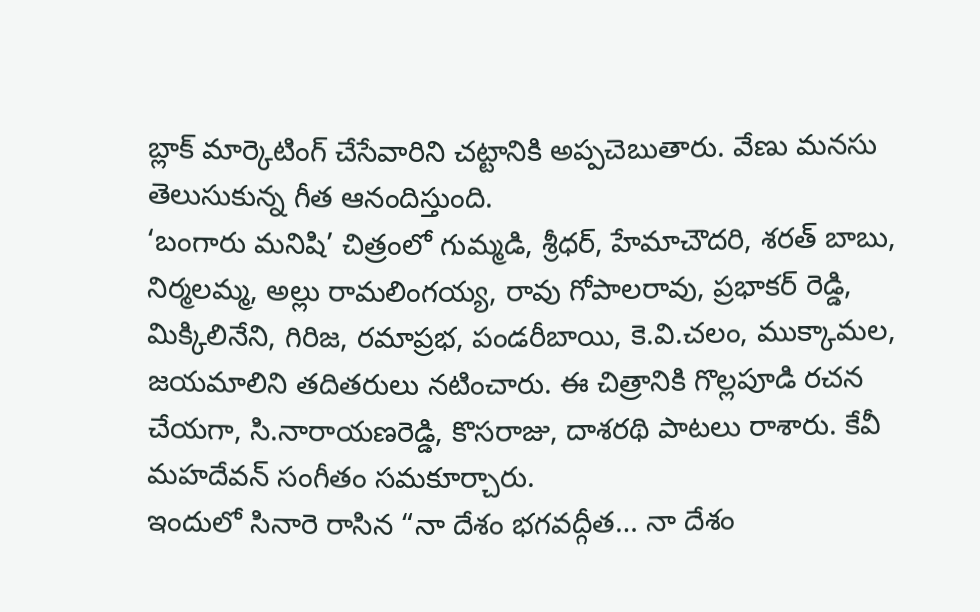బ్లాక్ మార్కెటింగ్ చేసేవారిని చట్టానికి అప్పచెబుతారు. వేణు మనసు తెలుసుకున్న గీత ఆనందిస్తుంది.
‘బంగారు మనిషి’ చిత్రంలో గుమ్మడి, శ్రీధర్, హేమాచౌదరి, శరత్ బాబు, నిర్మలమ్మ, అల్లు రామలింగయ్య, రావు గోపాలరావు, ప్రభాకర్ రెడ్డి, మిక్కిలినేని, గిరిజ, రమాప్రభ, పండరీబాయి, కె.వి.చలం, ముక్కామల, జయమాలిని తదితరులు నటించారు. ఈ చిత్రానికి గొల్లపూడి రచన చేయగా, సి.నారాయణరెడ్డి, కొసరాజు, దాశరథి పాటలు రాశారు. కేవీ మహదేవన్ సంగీతం సమకూర్చారు.
ఇందులో సినారె రాసిన “నా దేశం భగవద్గీత… నా దేశం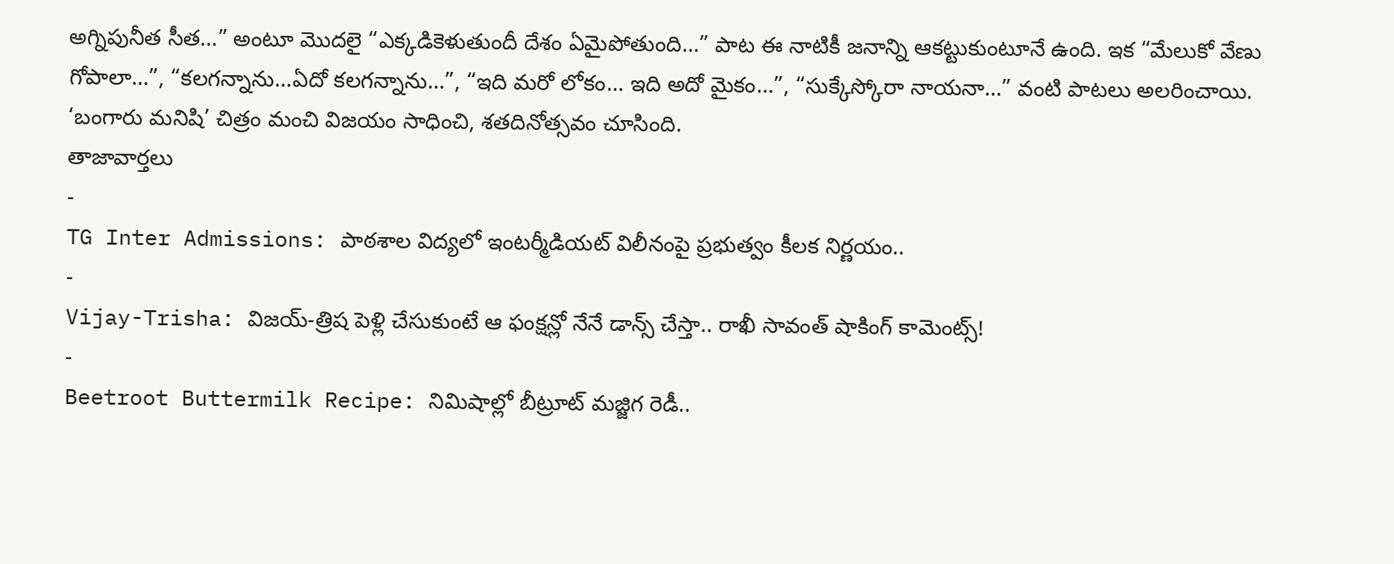అగ్నిపునీత సీత…” అంటూ మొదలై “ఎక్కడికెళుతుందీ దేశం ఏమైపోతుంది…” పాట ఈ నాటికీ జనాన్ని ఆకట్టుకుంటూనే ఉంది. ఇక “మేలుకో వేణు గోపాలా…”, “కలగన్నాను…ఏదో కలగన్నాను…”, “ఇది మరో లోకం… ఇది అదో మైకం…”, “సుక్కేస్కోరా నాయనా…” వంటి పాటలు అలరించాయి. ‘బంగారు మనిషి’ చిత్రం మంచి విజయం సాధించి, శతదినోత్సవం చూసింది.
తాజావార్తలు
-
TG Inter Admissions: పాఠశాల విద్యలో ఇంటర్మీడియట్ విలీనంపై ప్రభుత్వం కీలక నిర్ణయం..
-
Vijay-Trisha: విజయ్-త్రిష పెళ్లి చేసుకుంటే ఆ ఫంక్షన్లో నేనే డాన్స్ చేస్తా.. రాఖీ సావంత్ షాకింగ్ కామెంట్స్!
-
Beetroot Buttermilk Recipe: నిమిషాల్లో బీట్రూట్ మజ్జిగ రెడీ..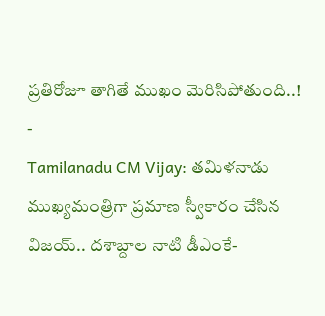ప్రతిరోజూ తాగితే ముఖం మెరిసిపోతుంది..!
-
Tamilanadu CM Vijay: తమిళనాడు ముఖ్యమంత్రిగా ప్రమాణ స్వీకారం చేసిన విజయ్.. దశాబ్దాల నాటి డీఎంకే-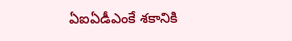ఏఐఏడీఎంకే శకానికి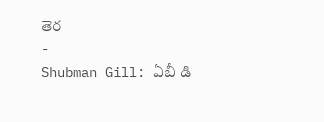తెర
-
Shubman Gill: ఏబీ డి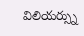విలియర్స్ను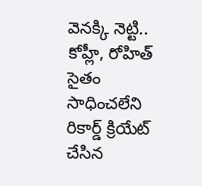వెనక్కి నెట్టి.. కోహ్లీ, రోహిత్ సైతం సాధించలేని రికార్డ్ క్రియేట్ చేసిన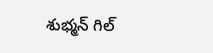శుభ్మన్ గిల్